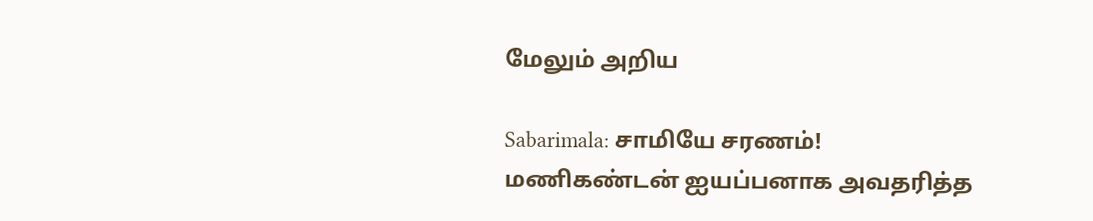மேலும் அறிய

Sabarimala: சாமியே சரணம்! மணிகண்டன் ஐயப்பனாக அவதரித்த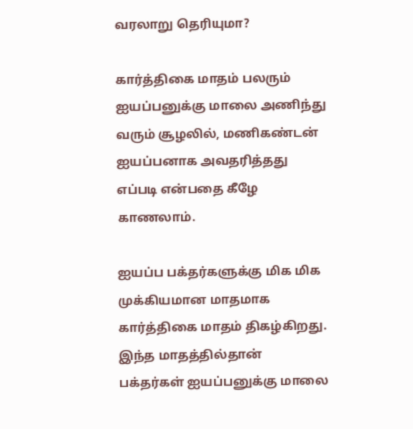வரலாறு தெரியுமா?

கார்த்திகை மாதம் பலரும் ஐயப்பனுக்கு மாலை அணிந்து வரும் சூழலில், மணிகண்டன் ஐயப்பனாக அவதரித்தது எப்படி என்பதை கீழே காணலாம்.

ஐயப்ப பக்தர்களுக்கு மிக மிக முக்கியமான மாதமாக கார்த்திகை மாதம் திகழ்கிறது. இந்த மாதத்தில்தான் பக்தர்கள் ஐயப்பனுக்கு மாலை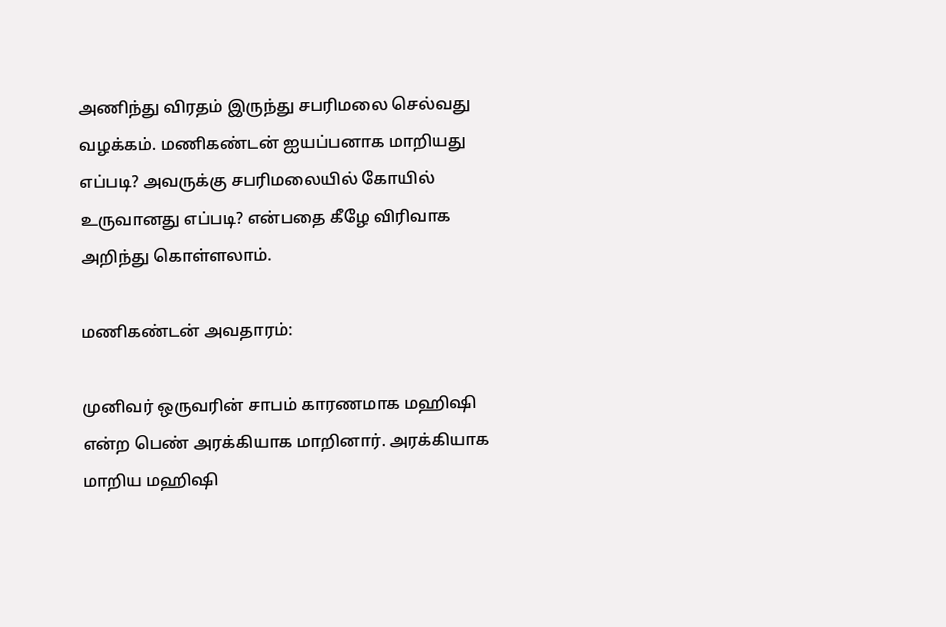அணிந்து விரதம் இருந்து சபரிமலை செல்வது வழக்கம். மணிகண்டன் ஐயப்பனாக மாறியது எப்படி? அவருக்கு சபரிமலையில் கோயில் உருவானது எப்படி? என்பதை கீழே விரிவாக அறிந்து கொள்ளலாம்.

மணிகண்டன் அவதாரம்:

முனிவர் ஒருவரின் சாபம் காரணமாக மஹிஷி என்ற பெண் அரக்கியாக மாறினார். அரக்கியாக மாறிய மஹிஷி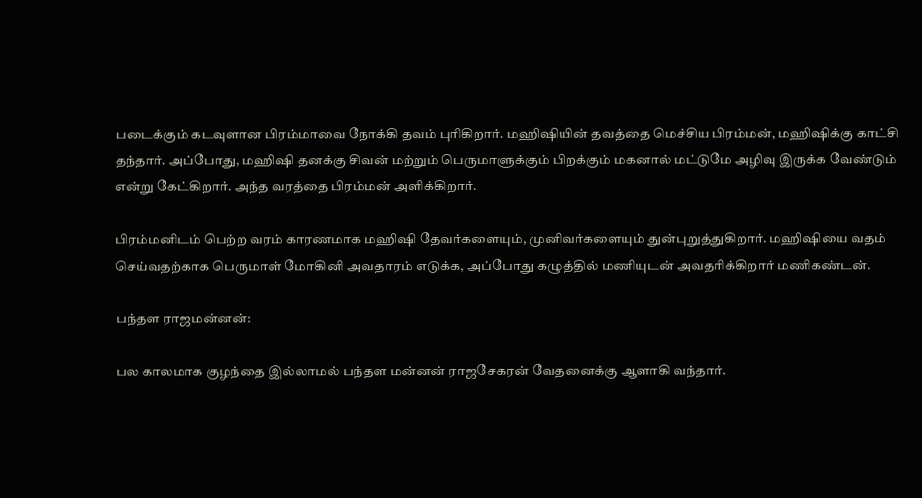படைக்கும் கடவுளான பிரம்மாவை நோக்கி தவம் புரிகிறார். மஹிஷியின் தவத்தை மெச்சிய பிரம்மன், மஹிஷிக்கு காட்சி தந்தார். அப்போது, மஹிஷி தனக்கு சிவன் மற்றும் பெருமாளுக்கும் பிறக்கும் மகனால் மட்டுமே அழிவு இருக்க வேண்டும் என்று கேட்கிறார். அந்த வரத்தை பிரம்மன் அளிக்கிறார்.

பிரம்மனிடம் பெற்ற வரம் காரணமாக மஹிஷி தேவர்களையும், முனிவர்களையும் துன்புறுத்துகிறார். மஹிஷியை வதம் செய்வதற்காக பெருமாள் மோகினி அவதாரம் எடுக்க, அப்போது கழுத்தில் மணியுடன் அவதரிக்கிறார் மணிகண்டன்.

பந்தள ராஜமன்னன்:

பல காலமாக குழந்தை இல்லாமல் பந்தள மன்னன் ராஜசேகரன் வேதனைக்கு ஆளாகி வந்தார்.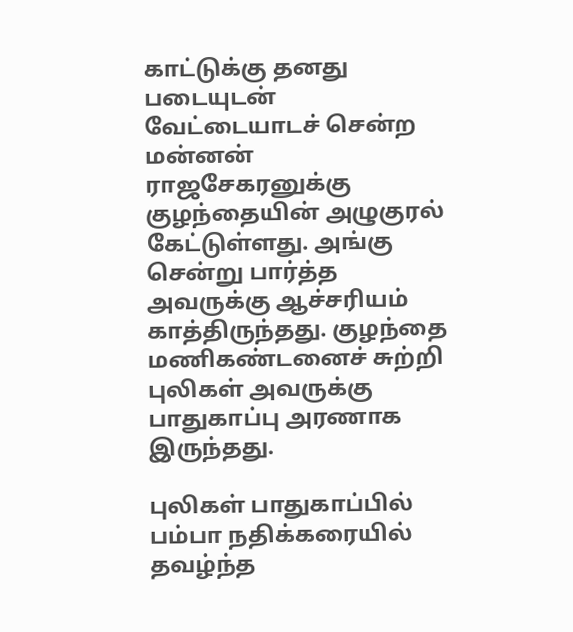காட்டுக்கு தனது படையுடன் வேட்டையாடச் சென்ற மன்னன் ராஜசேகரனுக்கு குழந்தையின் அழுகுரல் கேட்டுள்ளது. அங்கு சென்று பார்த்த அவருக்கு ஆச்சரியம் காத்திருந்தது. குழந்தை மணிகண்டனைச் சுற்றி புலிகள் அவருக்கு பாதுகாப்பு அரணாக இருந்தது.

புலிகள் பாதுகாப்பில் பம்பா நதிக்கரையில் தவழ்ந்த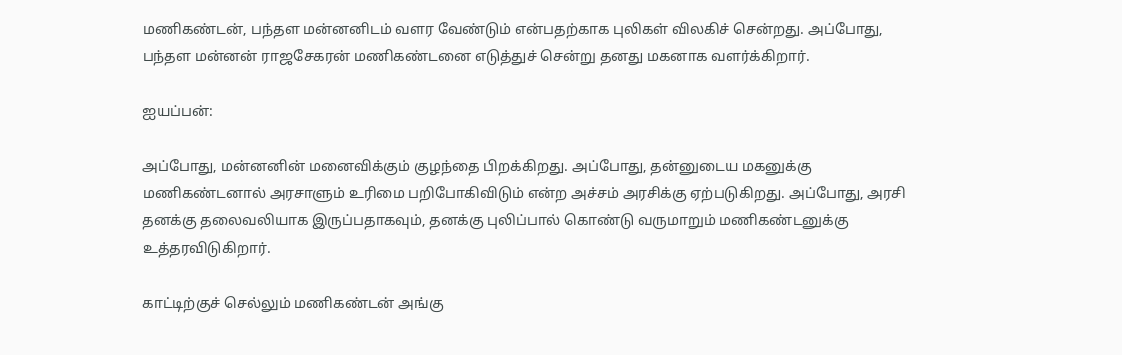மணிகண்டன், பந்தள மன்னனிடம் வளர வேண்டும் என்பதற்காக புலிகள் விலகிச் சென்றது. அப்போது, பந்தள மன்னன் ராஜசேகரன் மணிகண்டனை எடுத்துச் சென்று தனது மகனாக வளர்க்கிறார்.

ஐயப்பன்:

அப்போது, மன்னனின் மனைவிக்கும் குழந்தை பிறக்கிறது. அப்போது, தன்னுடைய மகனுக்கு மணிகண்டனால் அரசாளும் உரிமை பறிபோகிவிடும் என்ற அச்சம் அரசிக்கு ஏற்படுகிறது. அப்போது, அரசி தனக்கு தலைவலியாக இருப்பதாகவும், தனக்கு புலிப்பால் கொண்டு வருமாறும் மணிகண்டனுக்கு உத்தரவிடுகிறார்.

காட்டிற்குச் செல்லும் மணிகண்டன் அங்கு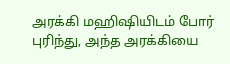அரக்கி மஹிஷியிடம் போர் புரிந்து, அந்த அரக்கியை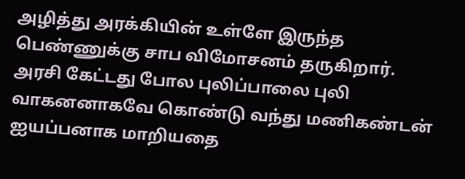அழித்து அரக்கியின் உள்ளே இருந்த பெண்ணுக்கு சாப விமோசனம் தருகிறார். அரசி கேட்டது போல புலிப்பாலை புலி வாகனனாகவே கொண்டு வந்து மணிகண்டன் ஐயப்பனாக மாறியதை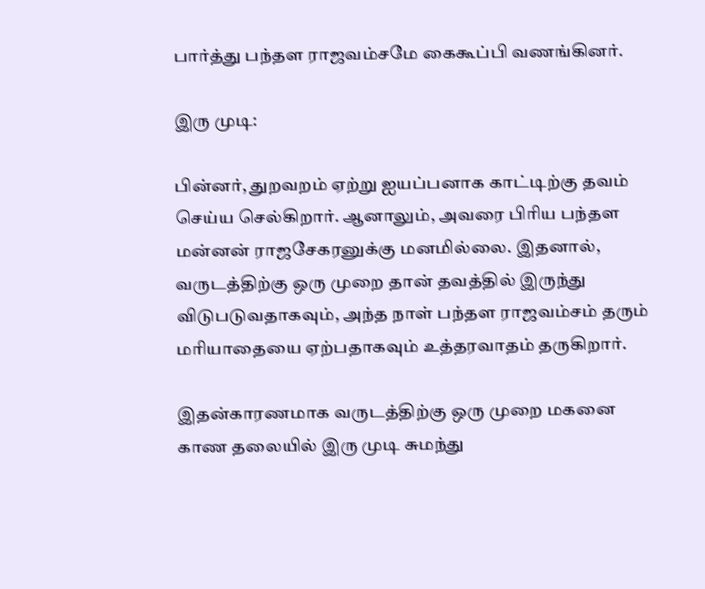பார்த்து பந்தள ராஜவம்சமே கைகூப்பி வணங்கினர்.

இரு முடி:

பின்னர், துறவறம் ஏற்று ஐயப்பனாக காட்டிற்கு தவம் செய்ய செல்கிறார். ஆனாலும், அவரை பிரிய பந்தள மன்னன் ராஜசேகரனுக்கு மனமில்லை. இதனால், வருடத்திற்கு ஒரு முறை தான் தவத்தில் இருந்து விடுபடுவதாகவும், அந்த நாள் பந்தள ராஜவம்சம் தரும் மரியாதையை ஏற்பதாகவும் உத்தரவாதம் தருகிறார்.

இதன்காரணமாக வருடத்திற்கு ஒரு முறை மகனை காண தலையில் இரு முடி சுமந்து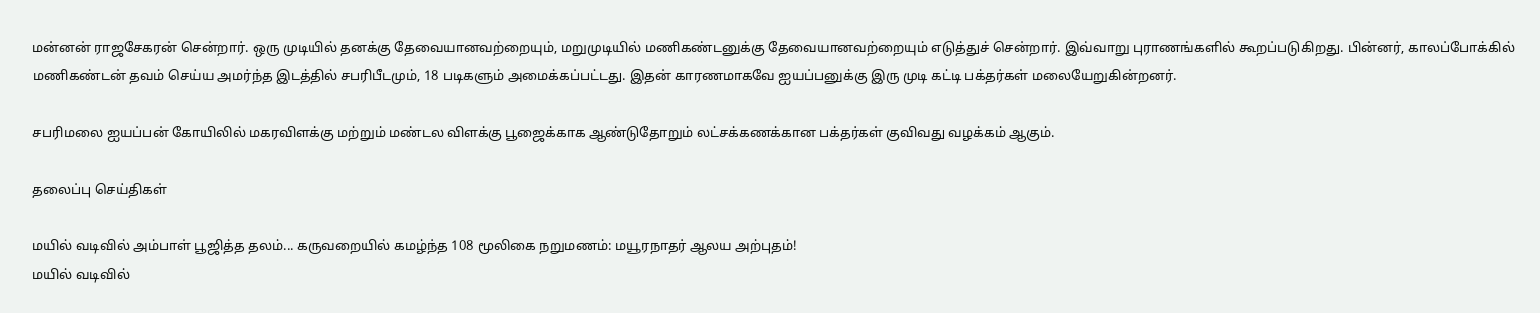மன்னன் ராஜசேகரன் சென்றார். ஒரு முடியில் தனக்கு தேவையானவற்றையும், மறுமுடியில் மணிகண்டனுக்கு தேவையானவற்றையும் எடுத்துச் சென்றார். இவ்வாறு புராணங்களில் கூறப்படுகிறது. பின்னர், காலப்போக்கில் மணிகண்டன் தவம் செய்ய அமர்ந்த இடத்தில் சபரிபீடமும், 18 படிகளும் அமைக்கப்பட்டது. இதன் காரணமாகவே ஐயப்பனுக்கு இரு முடி கட்டி பக்தர்கள் மலையேறுகின்றனர்.

சபரிமலை ஐயப்பன் கோயிலில் மகரவிளக்கு மற்றும் மண்டல விளக்கு பூஜைக்காக ஆண்டுதோறும் லட்சக்கணக்கான பக்தர்கள் குவிவது வழக்கம் ஆகும்.

தலைப்பு செய்திகள்

மயில் வடிவில் அம்பாள் பூஜித்த தலம்... கருவறையில் கமழ்ந்த 108 மூலிகை நறுமணம்: மயூரநாதர் ஆலய அற்புதம்!
மயில் வடிவில்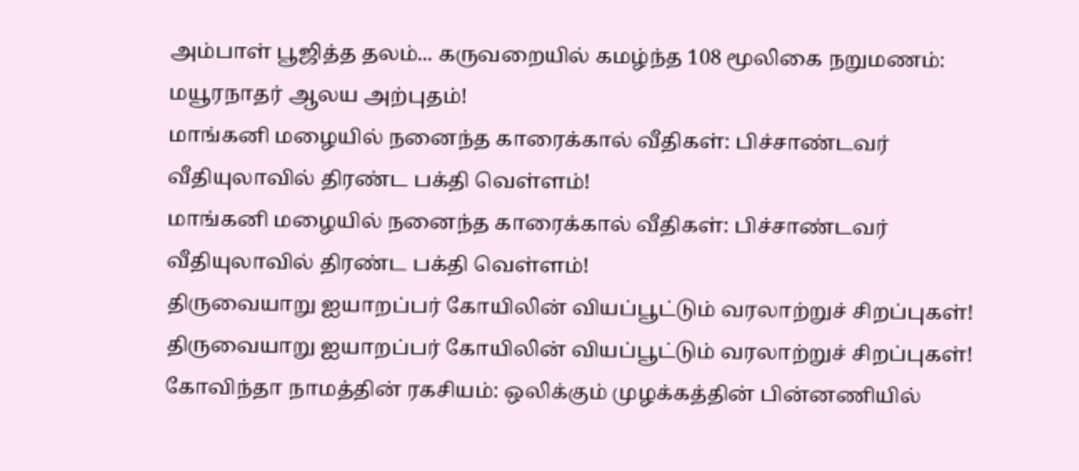அம்பாள் பூஜித்த தலம்... கருவறையில் கமழ்ந்த 108 மூலிகை நறுமணம்: மயூரநாதர் ஆலய அற்புதம்!
மாங்கனி மழையில் நனைந்த காரைக்கால் வீதிகள்: பிச்சாண்டவர் வீதியுலாவில் திரண்ட பக்தி வெள்ளம்!
மாங்கனி மழையில் நனைந்த காரைக்கால் வீதிகள்: பிச்சாண்டவர் வீதியுலாவில் திரண்ட பக்தி வெள்ளம்!
திருவையாறு ஐயாறப்பர் கோயிலின் வியப்பூட்டும் வரலாற்றுச் சிறப்புகள்!
திருவையாறு ஐயாறப்பர் கோயிலின் வியப்பூட்டும் வரலாற்றுச் சிறப்புகள்!
கோவிந்தா நாமத்தின் ரகசியம்: ஒலிக்கும் முழக்கத்தின் பின்னணியில்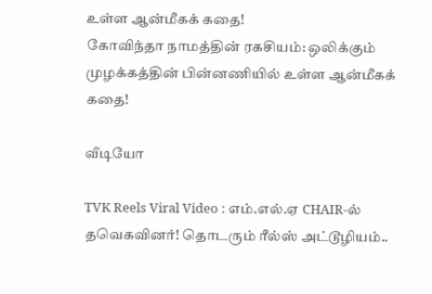உள்ள ஆன்மீகக் கதை!
கோவிந்தா நாமத்தின் ரகசியம்: ஒலிக்கும் முழக்கத்தின் பின்னணியில் உள்ள ஆன்மீகக் கதை!

வீடியோ

TVK Reels Viral Video : எம்.எல்.ஏ CHAIR-ல் தவெகவினர்! தொடரும் ரீல்ஸ் அட்டூழியம்..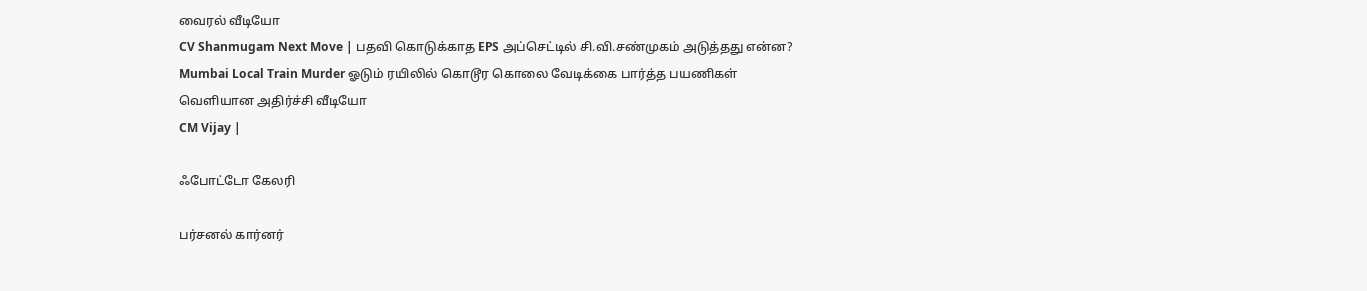வைரல் வீடியோ
CV Shanmugam Next Move | பதவி கொடுக்காத EPS அப்செட்டில் சி.வி.சண்முகம் அடுத்தது என்ன?
Mumbai Local Train Murder ஓடும் ரயிலில் கொடூர கொலை வேடிக்கை பார்த்த பயணிகள் வெளியான அதிர்ச்சி வீடியோ
CM Vijay |

ஃபோட்டோ கேலரி

பர்சனல் கார்னர்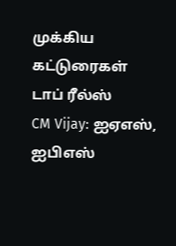முக்கிய கட்டுரைகள்
டாப் ரீல்ஸ்
CM Vijay: ஐஏஎஸ், ஐபிஎஸ்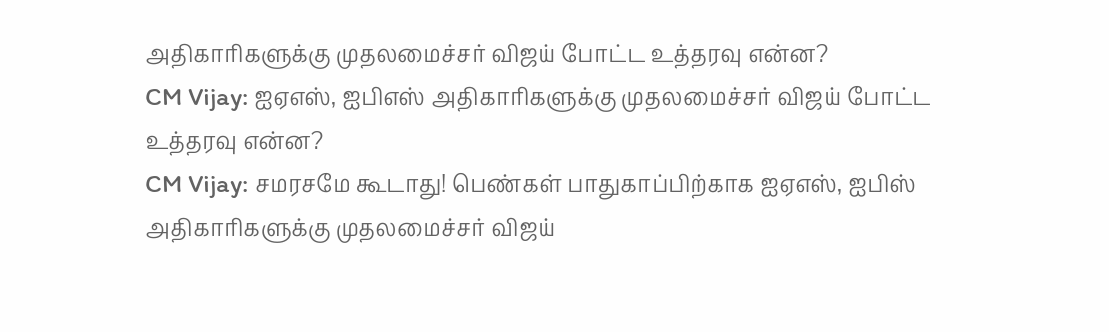அதிகாரிகளுக்கு முதலமைச்சர் விஜய் போட்ட உத்தரவு என்ன?
CM Vijay: ஐஏஎஸ், ஐபிஎஸ் அதிகாரிகளுக்கு முதலமைச்சர் விஜய் போட்ட உத்தரவு என்ன?
CM Vijay: சமரசமே கூடாது! பெண்கள் பாதுகாப்பிற்காக ஐஏஎஸ், ஐபிஸ் அதிகாரிகளுக்கு முதலமைச்சர் விஜய்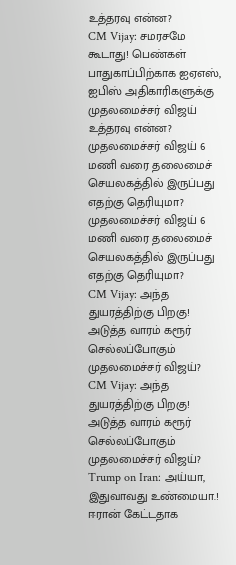உத்தரவு என்ன?
CM Vijay: சமரசமே கூடாது! பெண்கள் பாதுகாப்பிற்காக ஐஏஎஸ், ஐபிஸ் அதிகாரிகளுக்கு முதலமைச்சர் விஜய் உத்தரவு என்ன?
முதலமைச்சர் விஜய் 6 மணி வரை தலைமைச் செயலகத்தில் இருப்பது எதற்கு தெரியுமா?
முதலமைச்சர் விஜய் 6 மணி வரை தலைமைச் செயலகத்தில் இருப்பது எதற்கு தெரியுமா?
CM Vijay: அந்த துயரத்திற்கு பிறகு! அடுத்த வாரம் கரூர் செல்லப்போகும் முதலமைச்சர் விஜய்?
CM Vijay: அந்த துயரத்திற்கு பிறகு! அடுத்த வாரம் கரூர் செல்லப்போகும் முதலமைச்சர் விஜய்?
Trump on Iran: அய்யா, இதுவாவது உண்மையா.! ஈரான் கேட்டதாக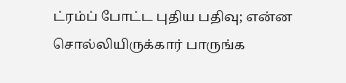ட்ரம்ப் போட்ட புதிய பதிவு; என்ன சொல்லியிருக்கார் பாருங்க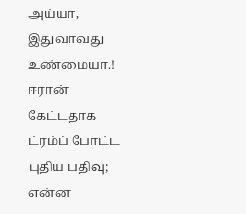அய்யா, இதுவாவது உண்மையா.! ஈரான் கேட்டதாக ட்ரம்ப் போட்ட புதிய பதிவு; என்ன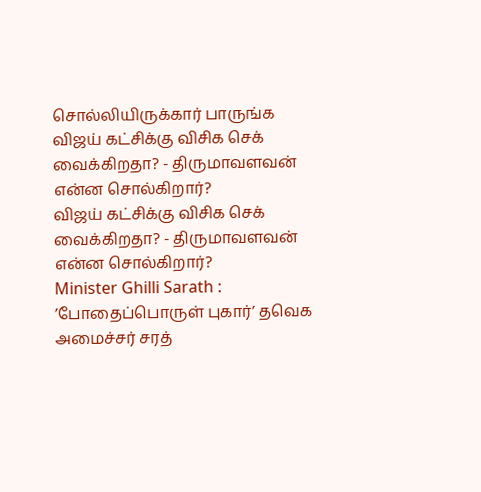சொல்லியிருக்கார் பாருங்க
விஜய் கட்சிக்கு விசிக செக் வைக்கிறதா? - திருமாவளவன் என்ன சொல்கிறார்?
விஜய் கட்சிக்கு விசிக செக் வைக்கிறதா? - திருமாவளவன் என்ன சொல்கிறார்?
Minister Ghilli Sarath : ’போதைப்பொருள் புகார்’ தவெக அமைச்சர் சரத்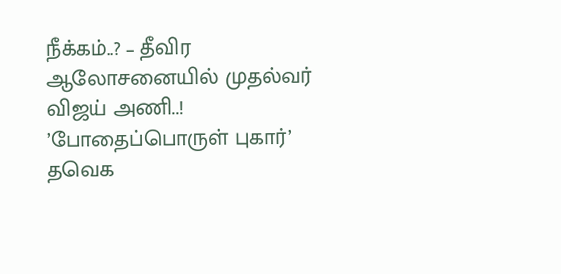நீக்கம்..? – தீவிர ஆலோசனையில் முதல்வர் விஜய் அணி..!
’போதைப்பொருள் புகார்’ தவெக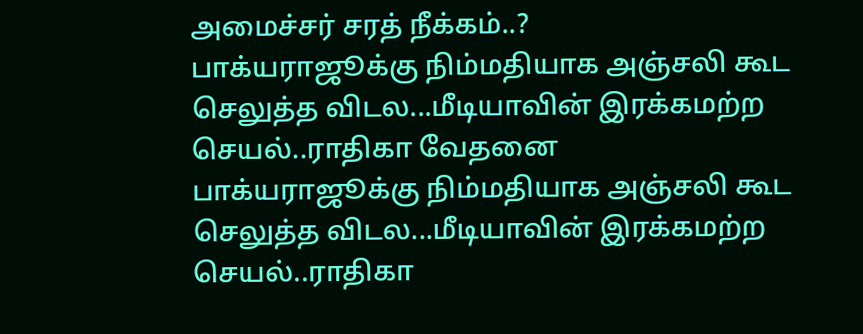அமைச்சர் சரத் நீக்கம்..?
பாக்யராஜூக்கு நிம்மதியாக அஞ்சலி கூட செலுத்த விடல...மீடியாவின் இரக்கமற்ற செயல்..ராதிகா வேதனை
பாக்யராஜூக்கு நிம்மதியாக அஞ்சலி கூட செலுத்த விடல...மீடியாவின் இரக்கமற்ற செயல்..ராதிகா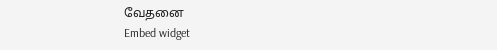வேதனை
Embed widget